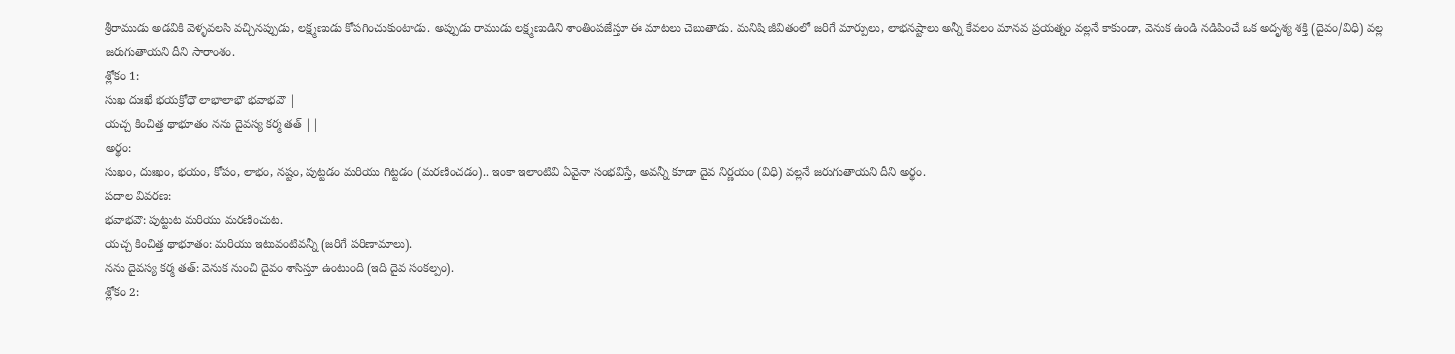శ్రీరాముడు అడవికి వెళ్ళవలసి వచ్చినప్పుడు, లక్ష్మణుడు కోపగించుకుంటాడు. అప్పుడు రాముడు లక్ష్మణుడిని శాంతింపజేస్తూ ఈ మాటలు చెబుతాడు. మనిషి జీవితంలో జరిగే మార్పులు, లాభనష్టాలు అన్నీ కేవలం మానవ ప్రయత్నం వల్లనే కాకుండా, వెనుక ఉండి నడిపించే ఒక అదృశ్య శక్తి (దైవం/విధి) వల్ల జరుగుతాయని దీని సారాంశం.
శ్లోకం 1:
సుఖ దుఃఖే భయక్రోధౌ లాభాలాభౌ భవాభవౌ |
యచ్చ కించిత్త థాభూతం నను దైవస్య కర్మ తత్ ||
అర్థం:
సుఖం, దుఃఖం, భయం, కోపం, లాభం, నష్టం, పుట్టడం మరియు గిట్టడం (మరణించడం).. ఇంకా ఇలాంటివి ఏవైనా సంభవిస్తే, అవన్నీ కూడా దైవ నిర్ణయం (విధి) వల్లనే జరుగుతాయని దీని అర్థం.
పదాల వివరణ:
భవాభవౌ: పుట్టుట మరియు మరణించుట.
యచ్చ కించిత్త థాభూతం: మరియు ఇటువంటివన్నీ (జరిగే పరిణామాలు).
నను దైవస్య కర్మ తత్: వెనుక నుంచి దైవం శాసిస్తూ ఉంటుంది (ఇది దైవ సంకల్పం).
శ్లోకం 2: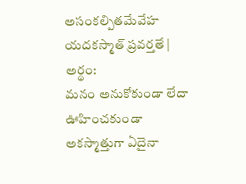అసంకల్పితమేవేహ యదకస్మాత్ ప్రవర్తతే |
అర్థం:
మనం అనుకోకుండా లేదా ఊహించకుండా అకస్మాత్తుగా ఏదైనా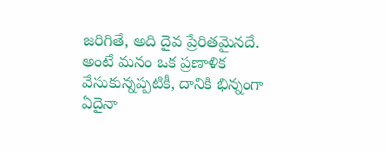జరిగితే, అది దైవ ప్రేరితమైనదే. అంటే మనం ఒక ప్రణాళిక వేసుకున్నప్పటికీ, దానికి భిన్నంగా ఏదైనా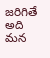జరిగితే అది మన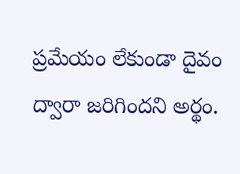ప్రమేయం లేకుండా దైవం ద్వారా జరిగిందని అర్థం.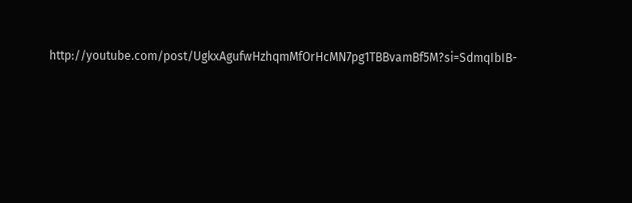http://youtube.com/post/UgkxAgufwHzhqmMfOrHcMN7pg1TBBvamBf5M?si=SdmqIbIB-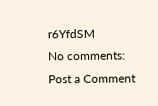r6YfdSM
No comments:
Post a Comment